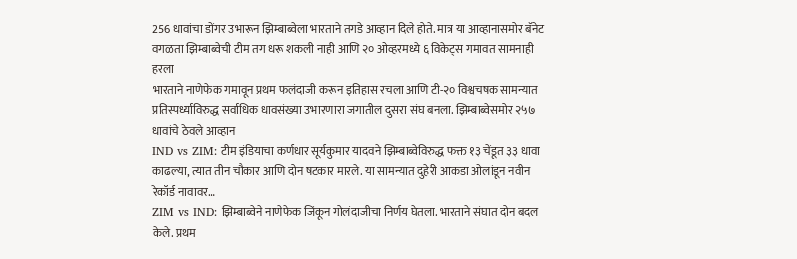256 धावांचा डोंगर उभारून झिम्बाब्वेला भारताने तगडे आव्हान दिले होते. मात्र या आव्हानासमोर बॅनेट वगळता झिम्बाब्वेची टीम तग धरू शकली नाही आणि २० ओव्हरमध्ये ६ विकेट्स गमावत सामनाही हरला
भारताने नाणेफेक गमावून प्रथम फलंदाजी करून इतिहास रचला आणि टी-२० विश्वचषक सामन्यात प्रतिस्पर्ध्याविरुद्ध सर्वाधिक धावसंख्या उभारणारा जगातील दुसरा संघ बनला. झिम्बाब्वेसमोर २५७ धावांचे ठेवले आव्हान
IND vs ZIM: टीम इंडियाचा कर्णधार सूर्यकुमार यादवने झिम्बाब्वेविरुद्ध फक्त १३ चेंडूत ३३ धावा काढल्या, त्यात तीन चौकार आणि दोन षटकार मारले. या सामन्यात दुहेरी आकडा ओलांडून नवीन रेकॉर्ड नावावर…
ZIM vs IND: झिम्बाब्वेने नाणेफेक जिंकून गोलंदाजीचा निर्णय घेतला. भारताने संघात दोन बदल केले. प्रथम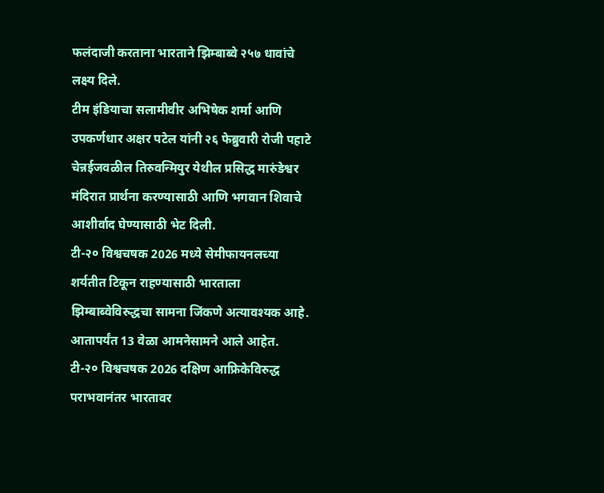फलंदाजी करताना भारताने झिम्बाब्वे २५७ धावांचे लक्ष्य दिले.
टीम इंडियाचा सलामीवीर अभिषेक शर्मा आणि उपकर्णधार अक्षर पटेल यांनी २६ फेब्रुवारी रोजी पहाटे चेन्नईजवळील तिरुवन्मियुर येथील प्रसिद्ध मारुंडेश्वर मंदिरात प्रार्थना करण्यासाठी आणि भगवान शिवाचे आशीर्वाद घेण्यासाठी भेट दिली.
टी-२० विश्वचषक 2026 मध्ये सेमीफायनलच्या शर्यतीत टिकून राहण्यासाठी भारताला झिम्बाब्वेविरुद्धचा सामना जिंकणे अत्यावश्यक आहे. आतापर्यंत 13 वेळा आमनेसामने आले आहेत.
टी-२० विश्वचषक 2026 दक्षिण आफ्रिकेविरुद्ध पराभवानंतर भारतावर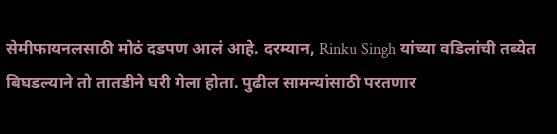सेमीफायनलसाठी मोठं दडपण आलं आहे. दरम्यान, Rinku Singh यांच्या वडिलांची तब्येत बिघडल्याने तो तातडीने घरी गेला होता. पुढील सामन्यांसाठी परतणार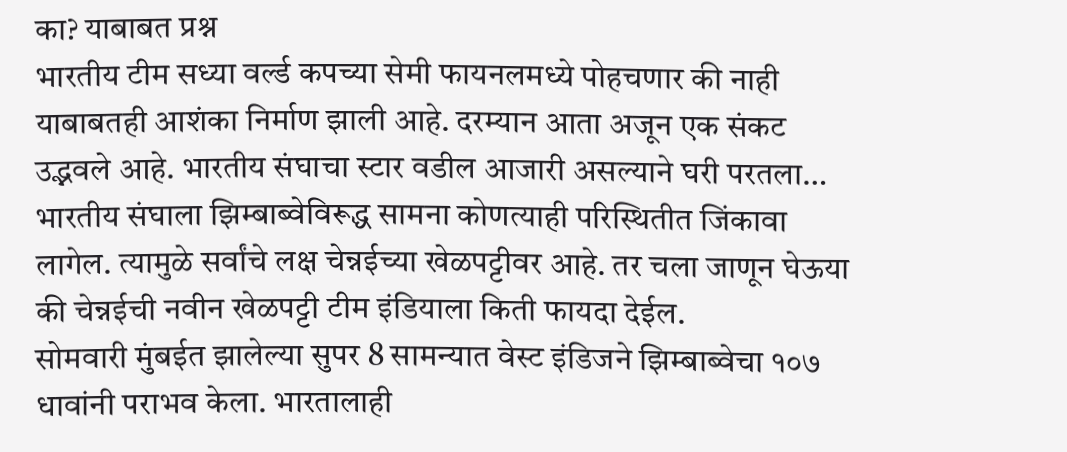का? याबाबत प्रश्न
भारतीय टीम सध्या वर्ल्ड कपच्या सेमी फायनलमध्ये पोहचणार की नाही याबाबतही आशंका निर्माण झाली आहे. दरम्यान आता अजून एक संकट उद्भवले आहे. भारतीय संघाचा स्टार वडील आजारी असल्याने घरी परतला…
भारतीय संघाला झिम्बाब्वेविरूद्ध सामना कोणत्याही परिस्थितीत जिंकावा लागेल. त्यामुळे सर्वांचे लक्ष चेन्नईच्या खेळपट्टीवर आहे. तर चला जाणून घेऊया की चेन्नईची नवीन खेळपट्टी टीम इंडियाला किती फायदा देईल.
सोमवारी मुंबईत झालेल्या सुपर 8 सामन्यात वेस्ट इंडिजने झिम्बाब्वेचा १०७ धावांनी पराभव केला. भारतालाही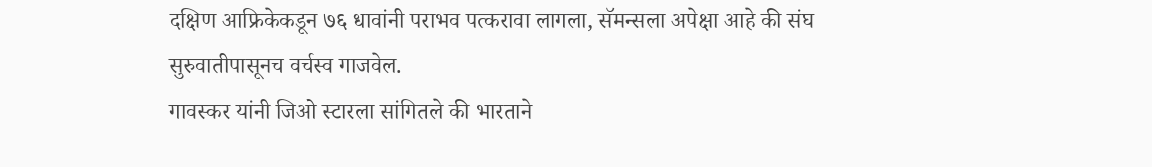दक्षिण आफ्रिकेकडून ७६ धावांनी पराभव पत्करावा लागला, सॅमन्सला अपेक्षा आहे की संघ सुरुवातीपासूनच वर्चस्व गाजवेल.
गावस्कर यांनी जिओ स्टारला सांगितले की भारताने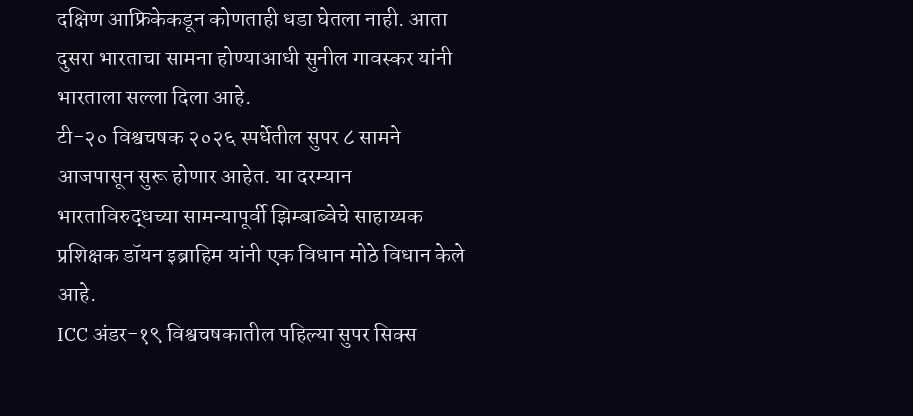दक्षिण आफ्रिकेकडून कोणताही धडा घेतला नाही. आता दुसरा भारताचा सामना होण्याआधी सुनील गावस्कर यांनी भारताला सल्ला दिला आहे.
टी-२० विश्वचषक २०२६ स्पर्धेतील सुपर ८ सामने आजपासून सुरू होणार आहेत. या दरम्यान भारताविरुद्धच्या सामन्यापूर्वी झिम्बाब्वेचे साहाय्यक प्रशिक्षक डॉयन इब्राहिम यांनी एक विधान मोठे विधान केले आहे.
ICC अंडर-१९ विश्वचषकातील पहिल्या सुपर सिक्स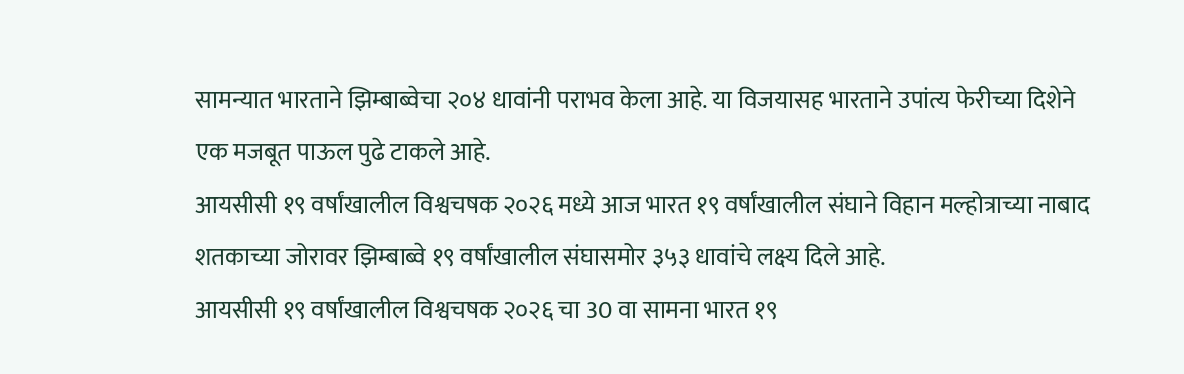सामन्यात भारताने झिम्बाब्वेचा २०४ धावांनी पराभव केला आहे. या विजयासह भारताने उपांत्य फेरीच्या दिशेने एक मजबूत पाऊल पुढे टाकले आहे.
आयसीसी १९ वर्षांखालील विश्वचषक २०२६ मध्ये आज भारत १९ वर्षांखालील संघाने विहान मल्होत्राच्या नाबाद शतकाच्या जोरावर झिम्बाब्वे १९ वर्षांखालील संघासमोर ३५३ धावांचे लक्ष्य दिले आहे.
आयसीसी १९ वर्षांखालील विश्वचषक २०२६ चा 30 वा सामना भारत १९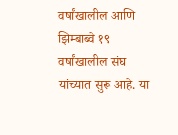वर्षांखालील आणि झिम्बाब्वे १९ वर्षांखालील संघ यांच्यात सुरू आहे. या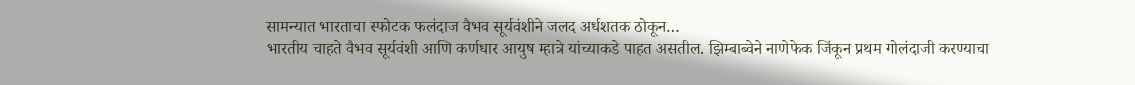सामन्यात भारताचा स्फोटक फलंदाज वैभव सूर्यवंशीने जलद अर्धशतक ठोकून…
भारतीय चाहते वैभव सूर्यवंशी आणि कर्णधार आयुष म्हात्रे यांच्याकडे पाहत असतील. झिम्बाब्वेने नाणेफेक जिंकून प्रथम गोलंदाजी करण्याचा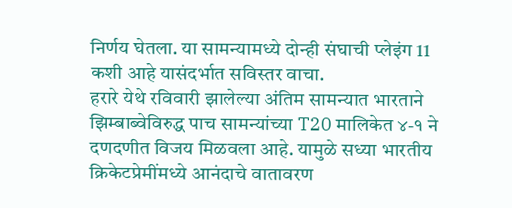निर्णय घेतला. या सामन्यामध्ये दोन्ही संघाची प्लेइंग 11 कशी आहे यासंदर्भात सविस्तर वाचा.
हरारे येथे रविवारी झालेल्या अंतिम सामन्यात भारताने झिम्बाब्वेविरुद्ध पाच सामन्यांच्या T20 मालिकेत ४-१ ने दणदणीत विजय मिळवला आहे. यामुळे सध्या भारतीय क्रिकेटप्रेमींमध्ये आनंदाचे वातावरण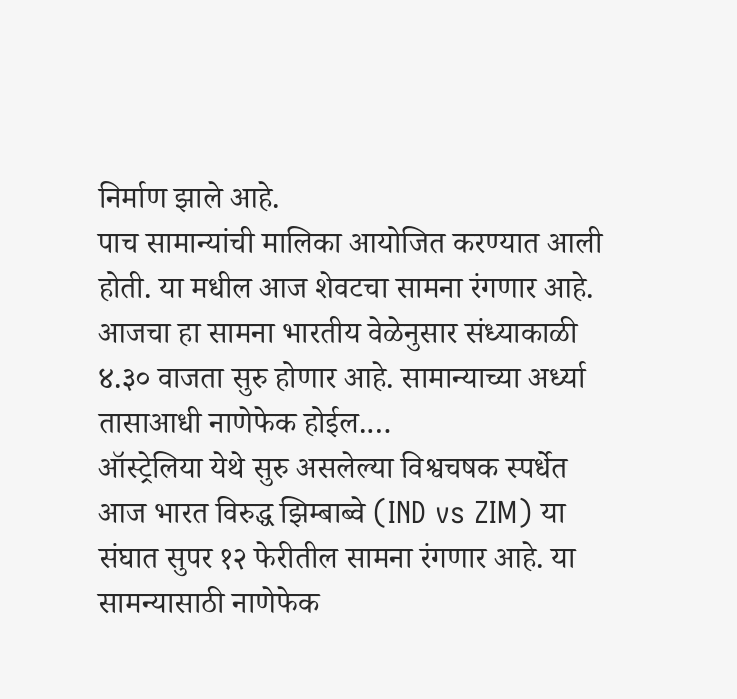निर्माण झाले आहे.
पाच सामान्यांची मालिका आयोजित करण्यात आली होती. या मधील आज शेवटचा सामना रंगणार आहे. आजचा हा सामना भारतीय वेळेनुसार संध्याकाळी ४.३० वाजता सुरु होणार आहे. सामान्याच्या अर्ध्या तासाआधी नाणेफेक होईल.…
ऑस्ट्रेलिया येथे सुरु असलेल्या विश्वचषक स्पर्धेत आज भारत विरुद्ध झिम्बाब्वे (IND vs ZIM) या संघात सुपर १२ फेरीतील सामना रंगणार आहे. या सामन्यासाठी नाणेफेक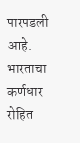पारपडली आहे. भारताचा कर्णधार रोहित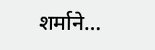शर्माने…